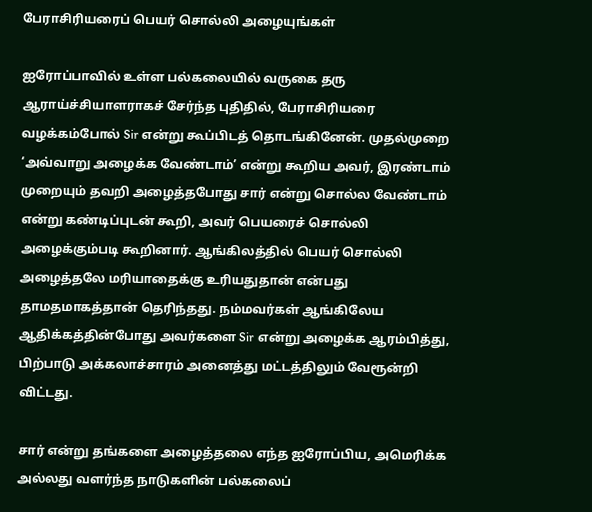பேராசிரியரைப் பெயர் சொல்லி அழையுங்கள்

ஐரோப்பாவில் உள்ள பல்கலையில் வருகை தரு ஆராய்ச்சியாளராகச் சேர்ந்த புதிதில், பேராசிரியரை வழக்கம்போல் Sir என்று கூப்பிடத் தொடங்கினேன். முதல்முறை ‘அவ்வாறு அழைக்க வேண்டாம்’ என்று கூறிய அவர், இரண்டாம் முறையும் தவறி அழைத்தபோது சார் என்று சொல்ல வேண்டாம் என்று கண்டிப்புடன் கூறி, அவர் பெயரைச் சொல்லி அழைக்கும்படி கூறினார். ஆங்கிலத்தில் பெயர் சொல்லி அழைத்தலே மரியாதைக்கு உரியதுதான் என்பது தாமதமாகத்தான் தெரிந்தது. நம்மவர்கள் ஆங்கிலேய ஆதிக்கத்தின்போது அவர்களை Sir என்று அழைக்க ஆரம்பித்து, பிற்பாடு அக்கலாச்சாரம் அனைத்து மட்டத்திலும் வேரூன்றி விட்டது.

சார் என்று தங்களை அழைத்தலை எந்த ஐரோப்பிய, அமெரிக்க அல்லது வளர்ந்த நாடுகளின் பல்கலைப்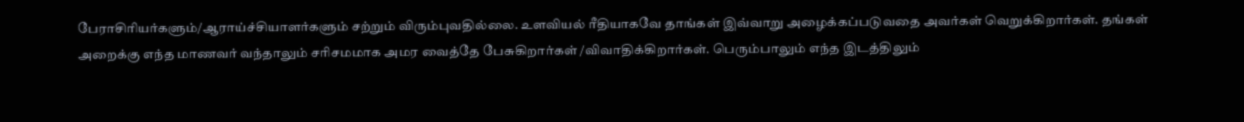பேராசிரியர்களும்/ஆராய்ச்சியாளர்களும் சற்றும் விரும்புவதில்லை. உளவியல் ரீதியாகவே தாங்கள் இவ்வாறு அழைக்கப்படுவதை அவர்கள் வெறுக்கிறார்கள். தங்கள் அறைக்கு எந்த மாணவர் வந்தாலும் சரிசமமாக அமர வைத்தே பேசுகிறார்கள் /விவாதிக்கிறார்கள். பெரும்பாலும் எந்த இடத்திலும்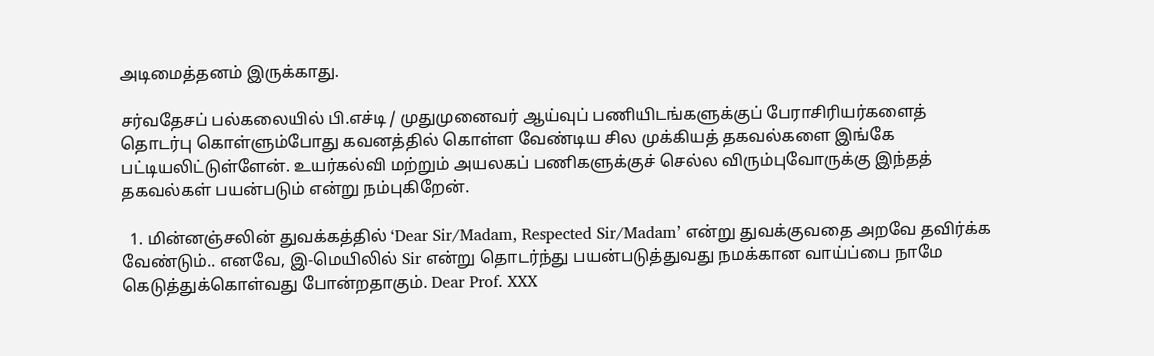அடிமைத்தனம் இருக்காது.

சர்வதேசப் பல்கலையில் பி.எச்டி / முதுமுனைவர் ஆய்வுப் பணியிடங்களுக்குப் பேராசிரியர்களைத் தொடர்பு கொள்ளும்போது கவனத்தில் கொள்ள வேண்டிய சில முக்கியத் தகவல்களை இங்கே பட்டியலிட்டுள்ளேன். உயர்கல்வி மற்றும் அயலகப் பணிகளுக்குச் செல்ல விரும்புவோருக்கு இந்தத் தகவல்கள் பயன்படும் என்று நம்புகிறேன்.

  1. மின்னஞ்சலின் துவக்கத்தில் ‘Dear Sir/Madam, Respected Sir/Madam’ என்று துவக்குவதை அறவே தவிர்க்க வேண்டும்.. எனவே, இ-மெயிலில் Sir என்று தொடர்ந்து பயன்படுத்துவது நமக்கான வாய்ப்பை நாமே கெடுத்துக்கொள்வது போன்றதாகும். Dear Prof. XXX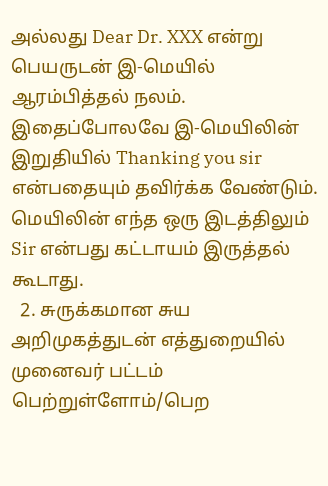அல்லது Dear Dr. XXX என்று பெயருடன் இ-மெயில் ஆரம்பித்தல் நலம். இதைப்போலவே இ-மெயிலின் இறுதியில் Thanking you sir என்பதையும் தவிர்க்க வேண்டும். மெயிலின் எந்த ஒரு இடத்திலும் Sir என்பது கட்டாயம் இருத்தல் கூடாது.
  2. சுருக்கமான சுய அறிமுகத்துடன் எத்துறையில் முனைவர் பட்டம் பெற்றுள்ளோம்/பெற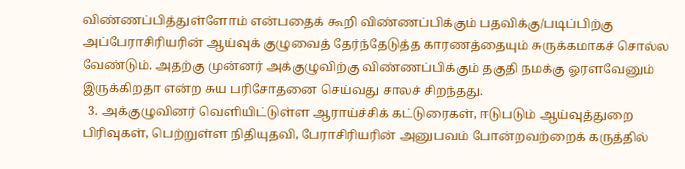விண்ணப்பித்துள்ளோம் என்பதைக் கூறி விண்ணப்பிக்கும் பதவிக்கு/படிப்பிற்கு அப்பேராசிரியரின் ஆய்வுக் குழுவைத் தேர்ந்தேடுத்த காரணத்தையும் சுருக்கமாகச் சொல்ல வேண்டும். அதற்கு முன்னர் அக்குழுவிற்கு விண்ணப்பிக்கும் தகுதி நமக்கு ஓரளவேனும் இருக்கிறதா என்ற சுய பரிசோதனை செய்வது சாலச் சிறந்தது.
  3. அக்குழுவினர் வெளியிட்டுள்ள ஆராய்ச்சிக் கட்டுரைகள், ஈடுபடும் ஆய்வுத்துறை பிரிவுகள், பெற்றுள்ள நிதியுதவி, பேராசிரியரின் அனுபவம் போன்றவற்றைக் கருத்தில்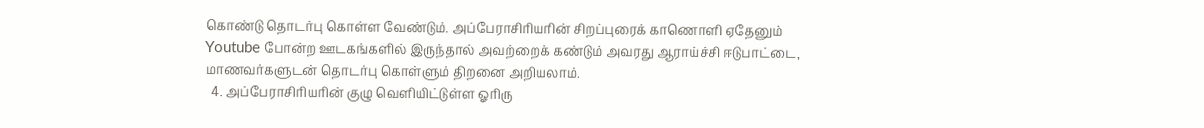கொண்டு தொடர்பு கொள்ள வேண்டும். அப்பேராசிரியரின் சிறப்புரைக் காணொளி ஏதேனும் Youtube போன்ற ஊடகங்களில் இருந்தால் அவற்றைக் கண்டும் அவரது ஆராய்ச்சி ஈடுபாட்டை, மாணவர்களுடன் தொடர்பு கொள்ளும் திறனை அறியலாம்.
  4. அப்பேராசிரியரின் குழு வெளியிட்டுள்ள ஓரிரு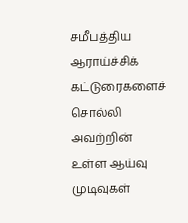சமீபத்திய ஆராய்ச்சிக் கட்டுரைகளைச் சொல்லி அவற்றின் உள்ள ஆய்வு முடிவுகள்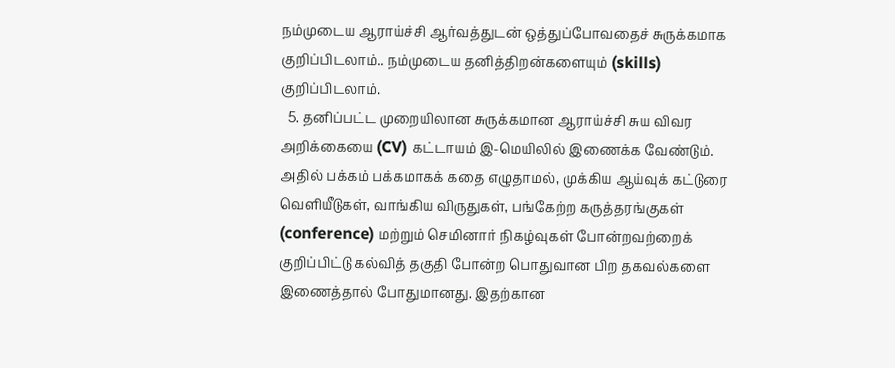நம்முடைய ஆராய்ச்சி ஆர்வத்துடன் ஒத்துப்போவதைச் சுருக்கமாக குறிப்பிடலாம்.. நம்முடைய தனித்திறன்களையும் (skills) குறிப்பிடலாம்.
  5. தனிப்பட்ட முறையிலான சுருக்கமான ஆராய்ச்சி சுய விவர அறிக்கையை (CV) கட்டாயம் இ-மெயிலில் இணைக்க வேண்டும். அதில் பக்கம் பக்கமாகக் கதை எழுதாமல், முக்கிய ஆய்வுக் கட்டுரை வெளியீடுகள், வாங்கிய விருதுகள், பங்கேற்ற கருத்தரங்குகள் (conference) மற்றும் செமினார் நிகழ்வுகள் போன்றவற்றைக் குறிப்பிட்டு கல்வித் தகுதி போன்ற பொதுவான பிற தகவல்களை இணைத்தால் போதுமானது. இதற்கான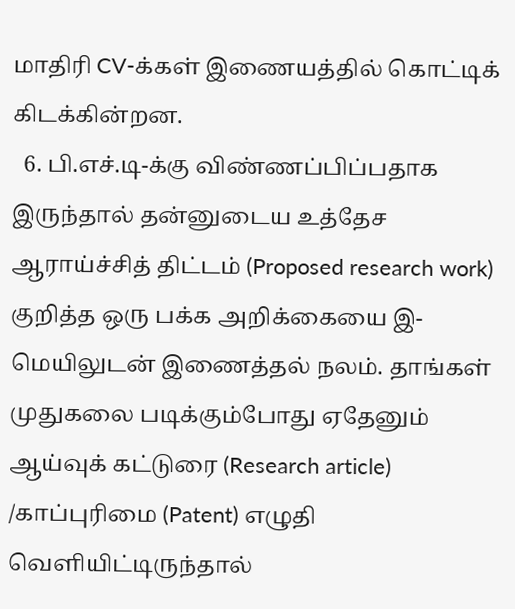மாதிரி CV-க்கள் இணையத்தில் கொட்டிக் கிடக்கின்றன.
  6. பி.எச்.டி-க்கு விண்ணப்பிப்பதாக இருந்தால் தன்னுடைய உத்தேச ஆராய்ச்சித் திட்டம் (Proposed research work) குறித்த ஒரு பக்க அறிக்கையை இ-மெயிலுடன் இணைத்தல் நலம். தாங்கள் முதுகலை படிக்கும்போது ஏதேனும் ஆய்வுக் கட்டுரை (Research article) /காப்புரிமை (Patent) எழுதி வெளியிட்டிருந்தால்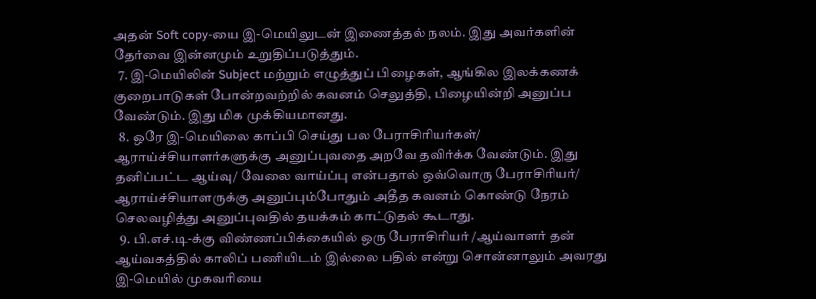அதன் Soft copy-யை இ-மெயிலுடன் இணைத்தல் நலம். இது அவர்களின் தேர்வை இன்னமும் உறுதிப்படுத்தும்.
  7. இ-மெயிலின் Subject மற்றும் எழுத்துப் பிழைகள், ஆங்கில இலக்கணக் குறைபாடுகள் போன்றவற்றில் கவனம் செலுத்தி, பிழையின்றி அனுப்ப வேண்டும். இது மிக முக்கியமானது.
  8. ஒரே இ-மெயிலை காப்பி செய்து பல பேராசிரியர்கள்/ ஆராய்ச்சியாளர்களுக்கு அனுப்புவதை அறவே தவிர்க்க வேண்டும். இது தனிப்பட்ட ஆய்வு/ வேலை வாய்ப்பு என்பதால் ஒவ்வொரு பேராசிரியர்/ ஆராய்ச்சியாளருக்கு அனுப்பும்போதும் அதீத கவனம் கொண்டு நேரம் செலவழித்து அனுப்புவதில் தயக்கம் காட்டுதல் கூடாது.
  9. பி.எச்.டி-க்கு விண்ணப்பிக்கையில் ஒரு பேராசிரியர் /ஆய்வாளர் தன் ஆய்வகத்தில் காலிப் பணியிடம் இல்லை பதில் என்று சொன்னாலும் அவரது இ-மெயில் முகவரியை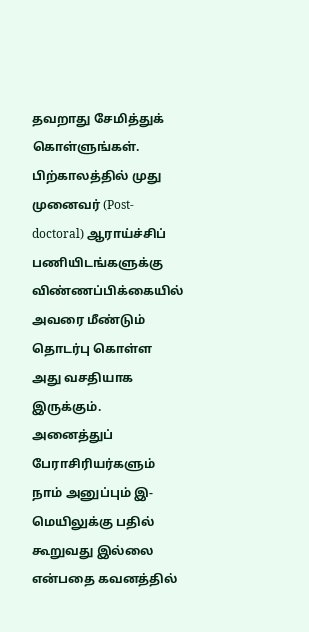தவறாது சேமித்துக் கொள்ளுங்கள். பிற்காலத்தில் முது முனைவர் (Post-doctoral) ஆராய்ச்சிப் பணியிடங்களுக்கு விண்ணப்பிக்கையில் அவரை மீண்டும் தொடர்பு கொள்ள அது வசதியாக இருக்கும். அனைத்துப் பேராசிரியர்களும் நாம் அனுப்பும் இ-மெயிலுக்கு பதில் கூறுவது இல்லை என்பதை கவனத்தில்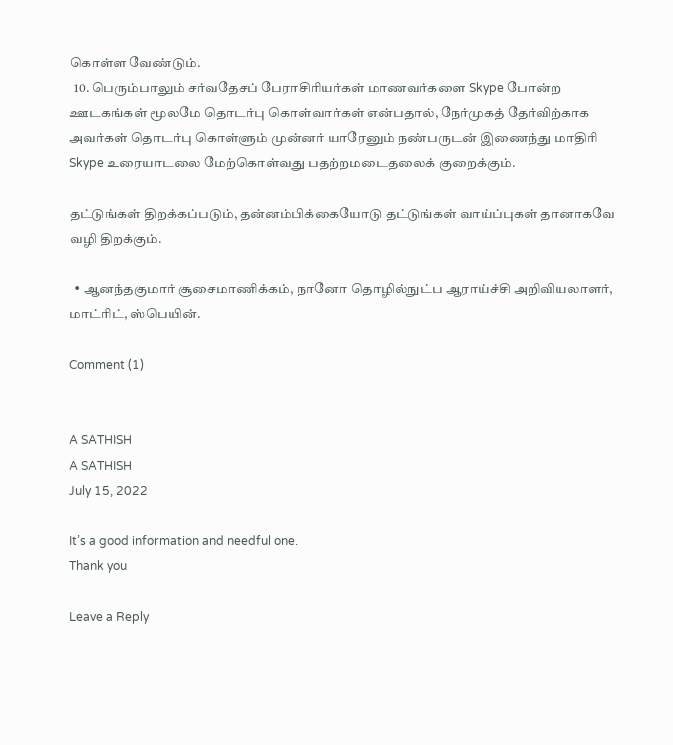கொள்ள வேண்டும்.
  10. பெரும்பாலும் சர்வதேசப் பேராசிரியர்கள் மாணவர்களை Skype போன்ற ஊடகங்கள் மூலமே தொடர்பு கொள்வார்கள் என்பதால், நேர்முகத் தேர்விற்காக அவர்கள் தொடர்பு கொள்ளும் முன்னர் யாரேனும் நண்பருடன் இணைந்து மாதிரி Skype உரையாடலை மேற்கொள்வது பதற்றமடைதலைக் குறைக்கும்.

தட்டுங்கள் திறக்கப்படும், தன்னம்பிக்கையோடு தட்டுங்கள் வாய்ப்புகள் தானாகவே வழி திறக்கும்.

  • ஆனந்தகுமார் சூசைமாணிக்கம், நானோ தொழில்நுட்ப ஆராய்ச்சி அறிவியலாளர், மாட்ரிட், ஸ்பெயின்.

Comment (1)


A SATHISH
A SATHISH
July 15, 2022

It’s a good information and needful one.
Thank you

Leave a Reply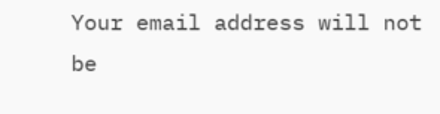Your email address will not be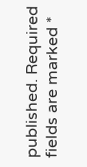published. Required fields are marked *